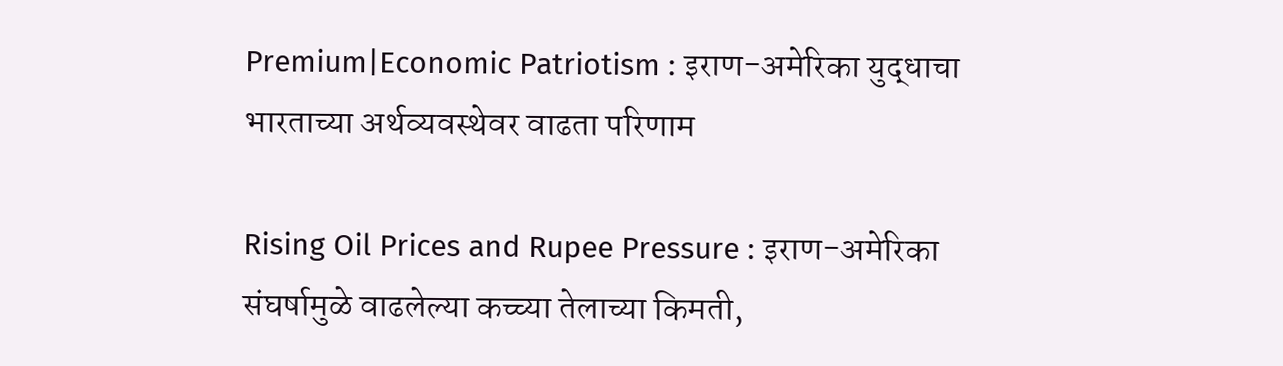Premium|Economic Patriotism : इराण-अमेरिका युद्धाचा भारताच्या अर्थव्यवस्थेवर वाढता परिणाम

Rising Oil Prices and Rupee Pressure : इराण-अमेरिका संघर्षामुळे वाढलेल्या कच्च्या तेलाच्या किमती,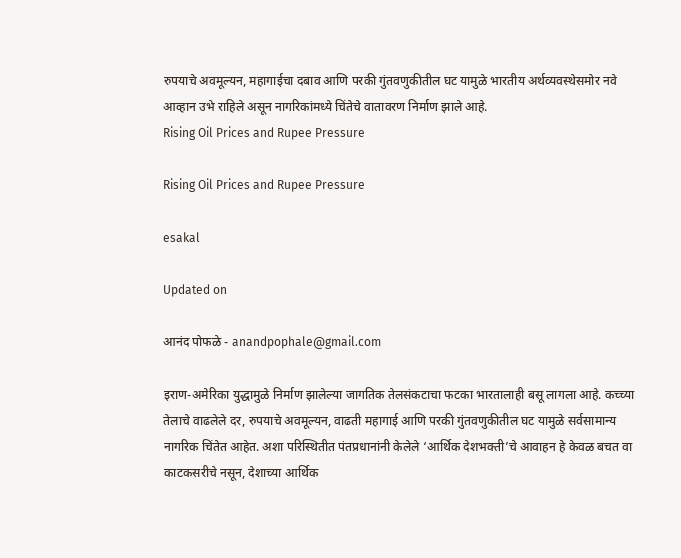रुपयाचे अवमूल्यन, महागाईचा दबाव आणि परकी गुंतवणुकीतील घट यामुळे भारतीय अर्थव्यवस्थेसमोर नवे आव्हान उभे राहिले असून नागरिकांमध्ये चिंतेचे वातावरण निर्माण झाले आहे.
Rising Oil Prices and Rupee Pressure

Rising Oil Prices and Rupee Pressure

esakal

Updated on

आनंद पोफळे - anandpophale@gmail.com

इराण-अमेरिका युद्धामुळे निर्माण झालेल्या जागतिक तेलसंकटाचा फटका भारतालाही बसू लागला आहे. कच्च्या तेलाचे वाढलेले दर, रुपयाचे अवमूल्यन, वाढती महागाई आणि परकी गुंतवणुकीतील घट यामुळे सर्वसामान्य नागरिक चिंतेत आहेत. अशा परिस्थितीत पंतप्रधानांनी केलेले ‘आर्थिक देशभक्ती’चे आवाहन हे केवळ बचत वा काटकसरीचे नसून, देशाच्या आर्थिक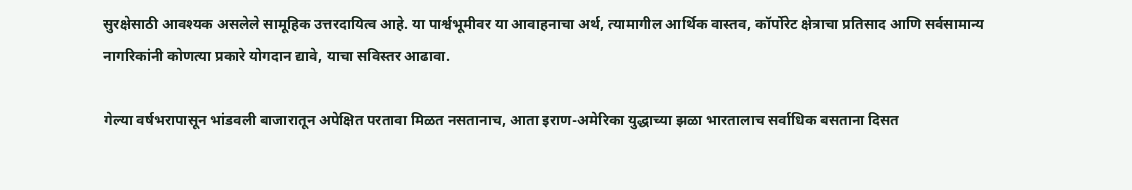सुरक्षेसाठी आवश्यक असलेले सामूहिक उत्तरदायित्व आहे. या पार्श्वभूमीवर या आवाहनाचा अर्थ, त्यामागील आर्थिक वास्तव, कॉर्पोरेट क्षेत्राचा प्रतिसाद आणि सर्वसामान्य नागरिकांनी कोणत्या प्रकारे योगदान द्यावे, याचा सविस्तर आढावा.

गेल्या वर्षभरापासून भांडवली बाजारातून अपेक्षित परतावा मिळत नसतानाच, आता इराण-अमेरिका युद्धाच्या झळा भारतालाच सर्वाधिक बसताना दिसत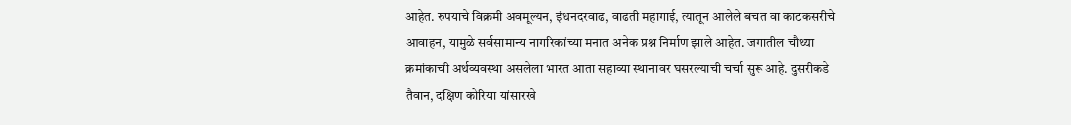आहेत. रुपयाचे विक्रमी अवमूल्यन, इंधनदरवाढ, वाढती महागाई, त्यातून आलेले बचत वा काटकसरीचे आवाहन, यामुळे सर्वसामान्य नागरिकांच्या मनात अनेक प्रश्न निर्माण झाले आहेत. जगातील चौथ्या क्रमांकाची अर्थव्यवस्था असलेला भारत आता सहाव्या स्थानावर घसरल्याची चर्चा सुरू आहे. दुसरीकडे तैवान, दक्षिण कोरिया यांसारखे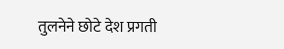तुलनेने छोटे देश प्रगती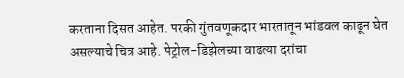करताना दिसत आहेत. परकी गुंतवणूकदार भारतातून भांडवल काढून घेत असल्याचे चित्र आहे. पेट्रोल-डिझेलच्या वाढत्या दरांचा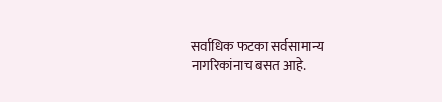सर्वाधिक फटका सर्वसामान्य नागरिकांनाच बसत आहे.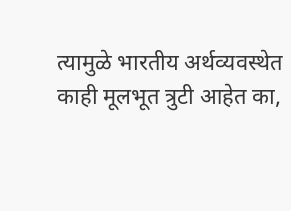त्यामुळे भारतीय अर्थव्यवस्थेत काही मूलभूत त्रुटी आहेत का,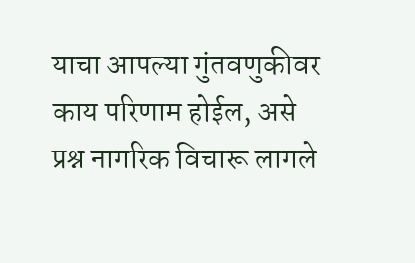याचा आपल्या गुंतवणुकीवर काय परिणाम होईल, असे प्रश्न नागरिक विचारू लागले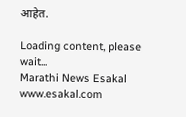आहेत.

Loading content, please wait...
Marathi News Esakal
www.esakal.com